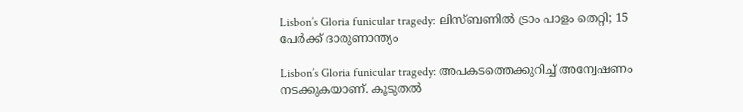Lisbon’s Gloria funicular tragedy: ലിസ്ബണിൽ ട്രാം പാളം തെറ്റി; 15 പേർക്ക് ദാരുണാന്ത്യം

Lisbon’s Gloria funicular tragedy: അപകടത്തെക്കുറിച്ച് അന്വേഷണം നടക്കുകയാണ്. കൂടുതൽ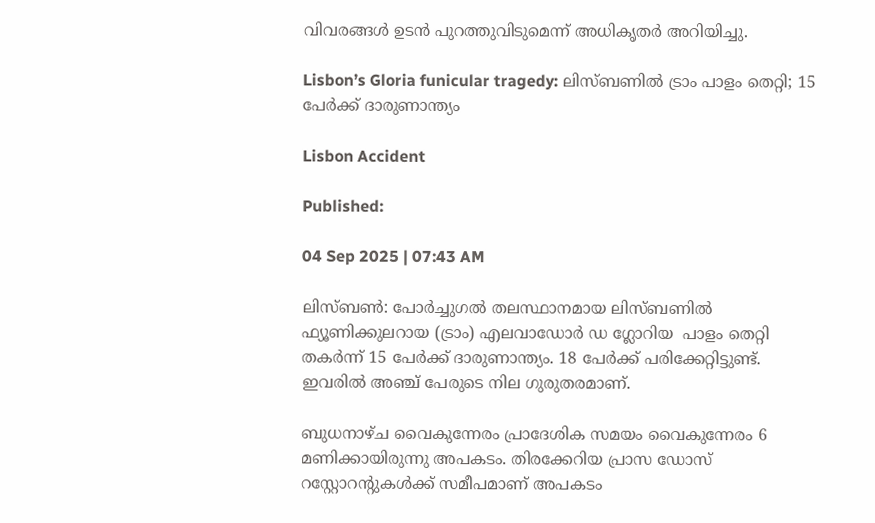വിവരങ്ങൾ ഉടൻ പുറത്തുവിടുമെന്ന് അധികൃതർ അറിയിച്ചു.

Lisbon’s Gloria funicular tragedy: ലിസ്ബണിൽ ട്രാം പാളം തെറ്റി; 15 പേർക്ക് ദാരുണാന്ത്യം

Lisbon Accident

Published:

04 Sep 2025 | 07:43 AM

ലിസ്ബൺ: പോർച്ചുഗൽ തലസ്ഥാനമായ ലിസ്ബണിൽ ഫ്യൂണിക്കുലറായ (ട്രാം) എലവാഡോർ ഡ ഗ്ലോറിയ  പാളം തെറ്റി തകർന്ന് 15 പേർക്ക് ദാരുണാന്ത്യം. 18 പേർക്ക് പരിക്കേറ്റിട്ടുണ്ട്. ഇവരിൽ അഞ്ച് പേരുടെ നില ഗുരുതരമാണ്.

ബുധനാഴ്ച വൈകുന്നേരം പ്രാദേശിക സമയം വൈകുന്നേരം 6 മണിക്കായിരുന്നു അപകടം. തിരക്കേറിയ പ്രാസ ഡോസ് റസ്റ്റോറൻ്റുകൾക്ക് സമീപമാണ് അപകടം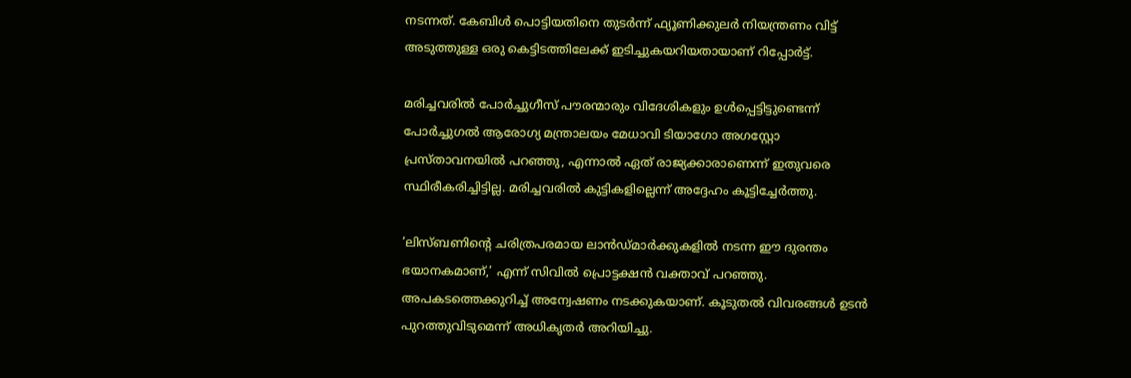നടന്നത്. കേബിൾ പൊട്ടിയതിനെ തുടർന്ന് ഫ്യൂണിക്കുലർ നിയന്ത്രണം വിട്ട് അടുത്തുള്ള ഒരു കെട്ടിടത്തിലേക്ക് ഇടിച്ചുകയറിയതായാണ് റിപ്പോർട്ട്.

മരിച്ചവരിൽ പോർച്ചുഗീസ് പൗരന്മാരും വിദേശികളും ഉൾപ്പെട്ടിട്ടുണ്ടെന്ന് പോർച്ചുഗൽ ആരോഗ്യ മന്ത്രാലയം മേധാവി ടിയാഗോ അഗസ്റ്റോ പ്രസ്താവനയിൽ പറഞ്ഞു, എന്നാൽ ഏത് രാജ്യക്കാരാണെന്ന് ഇതുവരെ സ്ഥിരീകരിച്ചിട്ടില്ല. മരിച്ചവരിൽ കുട്ടികളില്ലെന്ന് അദ്ദേഹം കൂട്ടിച്ചേർത്തു.

‘ലിസ്ബണിൻ്റെ ചരിത്രപരമായ ലാൻഡ്‌മാർക്കുകളിൽ നടന്ന ഈ ദുരന്തം ഭയാനകമാണ്,’ എന്ന് സിവിൽ പ്രൊട്ടക്ഷൻ വക്താവ് പറഞ്ഞു. അപകടത്തെക്കുറിച്ച് അന്വേഷണം നടക്കുകയാണ്. കൂടുതൽ വിവരങ്ങൾ ഉടൻ പുറത്തുവിടുമെന്ന് അധികൃതർ അറിയിച്ചു.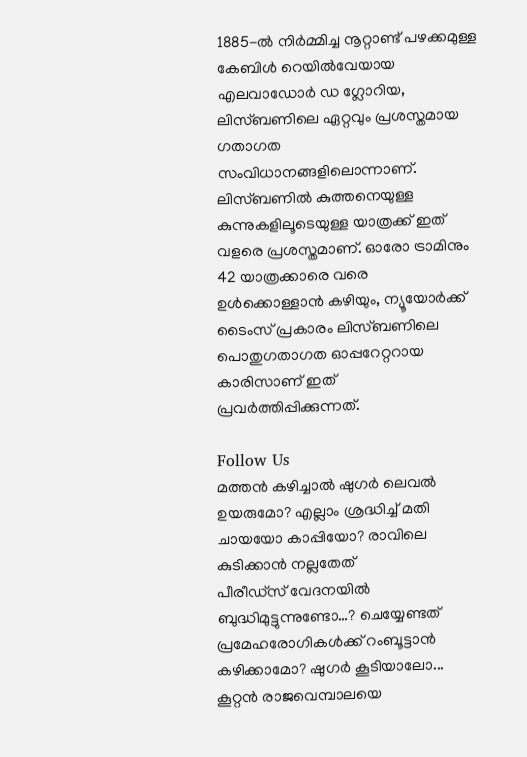1885-ൽ നിർമ്മിച്ച നൂറ്റാണ്ട് പഴക്കമുള്ള കേബിൾ റെയിൽ‌വേയായ എലവാഡോർ ഡ ഗ്ലോറിയ, ലിസ്ബണിലെ ഏറ്റവും പ്രശസ്തമായ ഗതാഗത സംവിധാനങ്ങളിലൊന്നാണ്. ലിസ്ബണിൽ കുത്തനെയുള്ള കുന്നുകളിലൂടെയുള്ള യാത്രക്ക് ഇത് വളരെ പ്രശസ്തമാണ്. ഓരോ ട്രാമിനും 42 യാത്രക്കാരെ വരെ ഉൾക്കൊള്ളാൻ കഴിയും, ന്യൂയോർക്ക് ടൈംസ് പ്രകാരം ലിസ്ബണിലെ പൊതുഗതാഗത ഓപ്പറേറ്ററായ കാരിസാണ് ഇത് പ്രവർത്തിപ്പിക്കുന്നത്.

Follow Us
മത്തന്‍ കഴിച്ചാല്‍ ഷുഗര്‍ ലെവല്‍ ഉയരുമോ? എല്ലാം ശ്രദ്ധിച്ച് മതി
ചായയോ കാപ്പിയോ? രാവിലെ കുടിക്കാൻ നല്ലതേത്
പീരീഡ്സ് വേദനയിൽ ബുദ്ധിമുട്ടുന്നുണ്ടോ…? ചെയ്യേണ്ടത്
പ്രമേഹരോഗികള്‍ക്ക് റംബൂട്ടാന്‍ കഴിക്കാമോ? ഷുഗര്‍ കൂടിയാലോ...
കൂറ്റൻ രാജവെമ്പാലയെ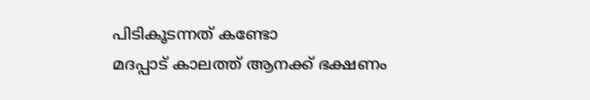പിടികൂടന്നത് കണ്ടോ
മദപ്പാട് കാലത്ത് ആനക്ക് ഭക്ഷണം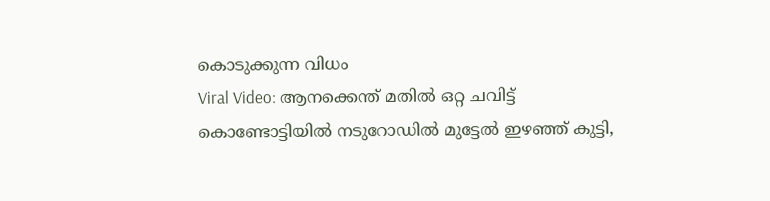കൊടുക്കുന്ന വിധം
Viral Video: ആനക്കെന്ത് മതിൽ ഒറ്റ ചവിട്ട്
കൊണ്ടോട്ടിയിൽ നടുറോഡിൽ മുട്ടേൽ ഇഴഞ്ഞ് കുട്ടി,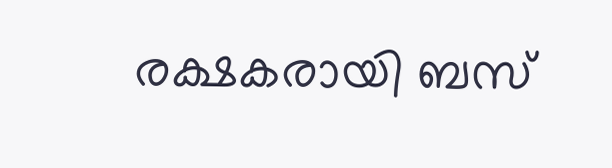രക്ഷകരായി ബസ്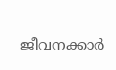ജീവനക്കാർ